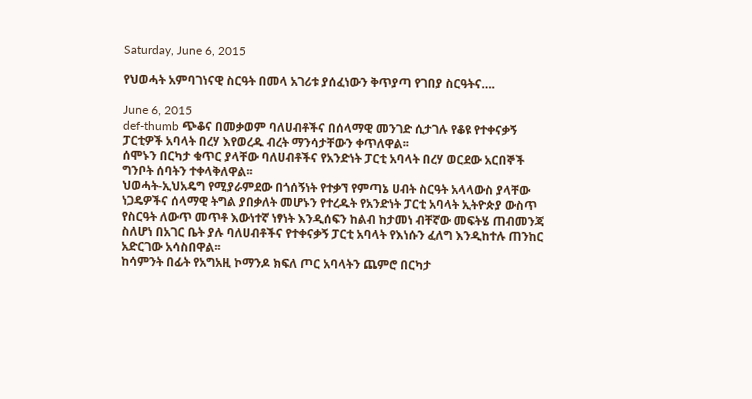Saturday, June 6, 2015

የህወሓት አምባገነናዊ ስርዓት በመላ አገሪቱ ያሰፈነውን ቅጥያጣ የገበያ ስርዓትና….

June 6, 2015
def-thumb ጭቆና በመቃወም ባለሀብቶችና በሰላማዊ መንገድ ሲታገሉ የቆዩ የተቀናቃኝ ፓርቲዎች አባላት በረሃ እየወረዱ ብረት ማንሳታቸውን ቀጥለዋል፡፡
ሰሞኑን በርካታ ቁጥር ያላቸው ባለሀብቶችና የአንድነት ፓርቲ አባላት በረሃ ወርደው አርበኞች ግንቦት ሰባትን ተቀላቅለዋል፡፡
ህወሓት-ኢህአዴግ የሚያራምደው በጎሰኝነት የተቃኘ የምጣኔ ሀብት ስርዓት አላላውስ ያላቸው ነጋዴዎችና ሰላማዊ ትግል ያበቃለት መሆኑን የተረዱት የአንድነት ፓርቲ አባላት ኢትዮጵያ ውስጥ የስርዓት ለውጥ መጥቶ እውነተኛ ነፃነት እንዲሰፍን ከልብ ከታመነ ብቸኛው መፍትሄ ጠብመንጃ ስለሆነ በአገር ቤት ያሉ ባለሀብቶችና የተቀናቃኝ ፓርቲ አባላት የእነሱን ፈለግ እንዲከተሉ ጠንከር አድርገው አሳስበዋል፡፡
ከሳምንት በፊት የአግአዚ ኮማንዶ ክፍለ ጦር አባላትን ጨምሮ በርካታ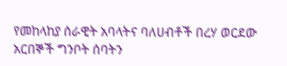የመከላከያ ሰራዊት አባላትና ባለሀብቶች በረሃ ወርደው አርበኞች ግንቦት ሰባትን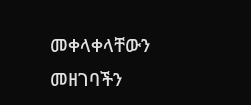መቀላቀላቸውን መዘገባችን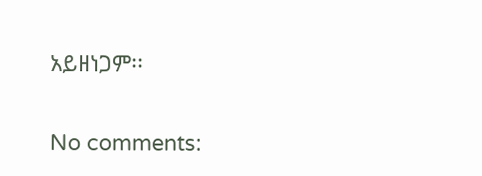አይዘነጋም፡፡

No comments: